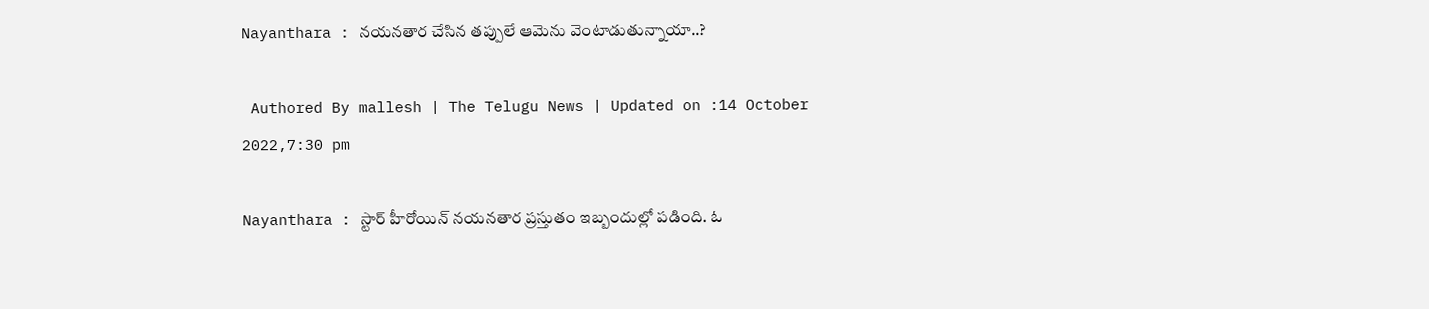Nayanthara : నయనతార చేసిన తప్పులే ఆమెను వెంటాడుతున్నాయా..?

 Authored By mallesh | The Telugu News | Updated on :14 October 2022,7:30 pm

Nayanthara : స్టార్ హీరోయిన్ నయనతార ప్రస్తుతం ఇబ్బందుల్లో పడింది. ఓ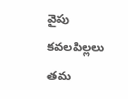వైపు కవలపిల్లలు తమ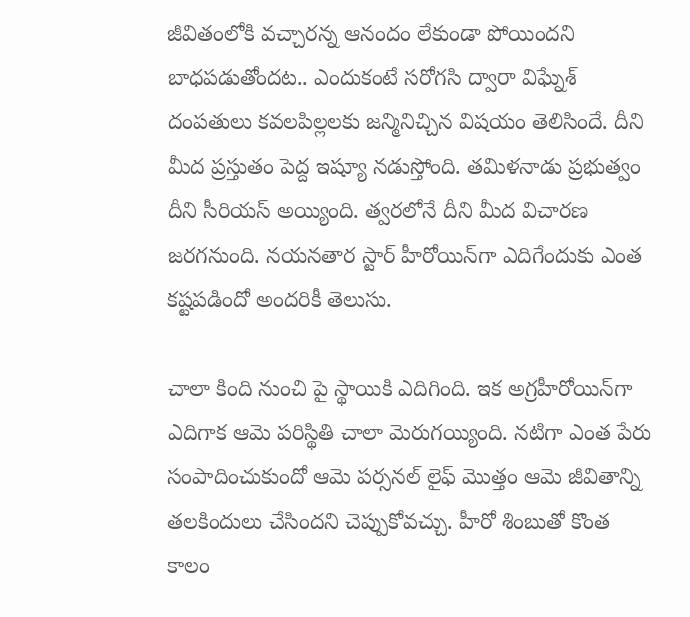జీవితంలోకి వచ్చారన్న ఆనందం లేకుండా పోయిందని బాధపడుతోందట.. ఎందుకంటే సరోగసి ద్వారా విఘ్నేశ్ దంపతులు కవలపిల్లలకు జన్మినిచ్చిన విషయం తెలిసిందే. దీని మీద ప్రస్తుతం పెద్ద ఇష్యూ నడుస్తోంది. తమిళనాడు ప్రభుత్వం దీని సీరియస్ అయ్యింది. త్వరలోనే దీని మీద విచారణ జరగనుంది. నయనతార స్టార్ హీరోయిన్‌గా ఎదిగేందుకు ఎంత కష్టపడిందో అందరికీ తెలుసు.

చాలా కింది నుంచి పై స్థాయికి ఎదిగింది. ఇక అగ్రహీరోయిన్‌గా ఎదిగాక ఆమె పరిస్థితి చాలా మెరుగయ్యింది. నటిగా ఎంత పేరు సంపాదించుకుందో ఆమె పర్సనల్ లైఫ్ మొత్తం ఆమె జీవితాన్ని తలకిందులు చేసిందని చెప్పుకోవచ్చు. హీరో శింబుతో కొంత కాలం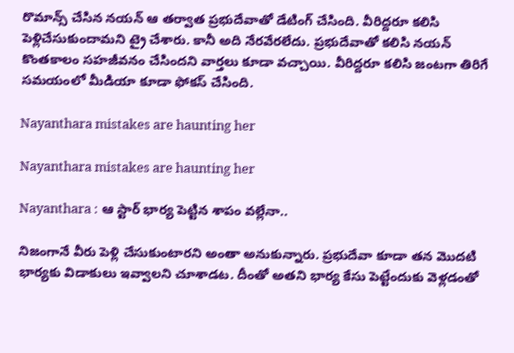రొమాన్స్ చేసిన నయన్ ఆ తర్వాత ప్రభుదేవాతో డేటింగ్ చేసింది. వీరిద్దరూ కలిసి పెళ్లిచేసుకుందామని ట్రై చేశారు. కానీ అది నేరవేరలేదు. ప్రభుదేవాతో కలిసి నయన్ కొంతకాలం సహజీవనం చేసిందని వార్తలు కూడా వచ్చాయి. వీరిద్దరూ కలిసి జంటగా తిరిగే సమయంలో మీడియా కూడా ఫోకస్ చేసింది.

Nayanthara mistakes are haunting her

Nayanthara mistakes are haunting her

Nayanthara : ఆ స్టార్ భార్య పెట్టిన శాపం వల్లేనా..

నిజంగానే వీరు పెళ్లి చేసుకుంటారని అంతా అనుకున్నారు. ప్రభుదేవా కూడా తన మొదటి భార్యకు విడాకులు ఇవ్వాలని చూశాడట. దీంతో అతని భార్య కేసు పెట్టేందుకు వెళ్లడంతో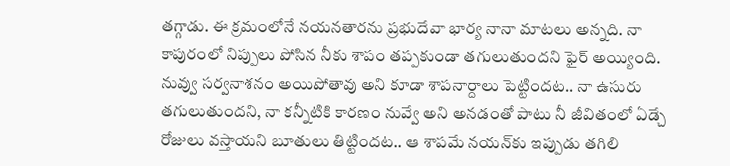తగ్గాడు. ఈ క్రమంలోనే నయనతారను ప్రభుదేవా భార్య నానా మాటలు అన్నది. నా కాపురంలో నిప్పులు పోసిన నీకు శాపం తప్పకుండా తగులుతుందని ఫైర్ అయ్యింది. నువ్వు సర్వనాశనం అయిపోతావు అని కూడా శాపనార్దాలు పెట్టిందట.. నా ఉసురు తగులుతుందని, నా కన్నీటికి కారణం నువ్వే అని అనడంతో పాటు నీ జీవితంలో ఏడ్చే రోజులు వస్తాయని బూతులు తిట్టిందట.. ఆ శాపమే నయన్‌కు ఇప్పుడు తగిలి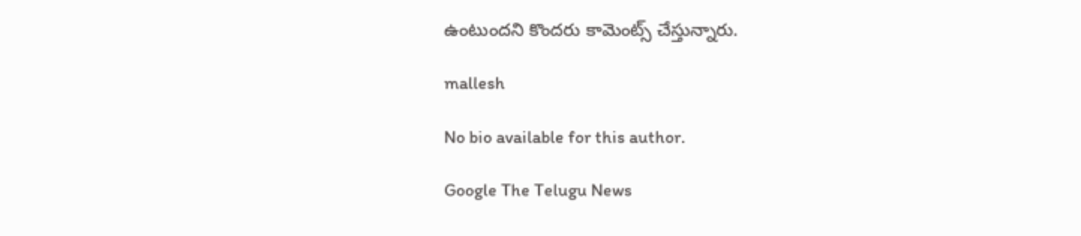ఉంటుందని కొందరు కామెంట్స్ చేస్తున్నారు.

mallesh

No bio available for this author.

Google The Telugu News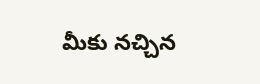మీకు నచ్చిన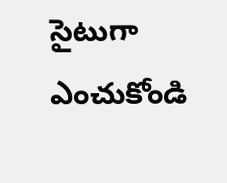సైటుగా ఎంచుకోండి